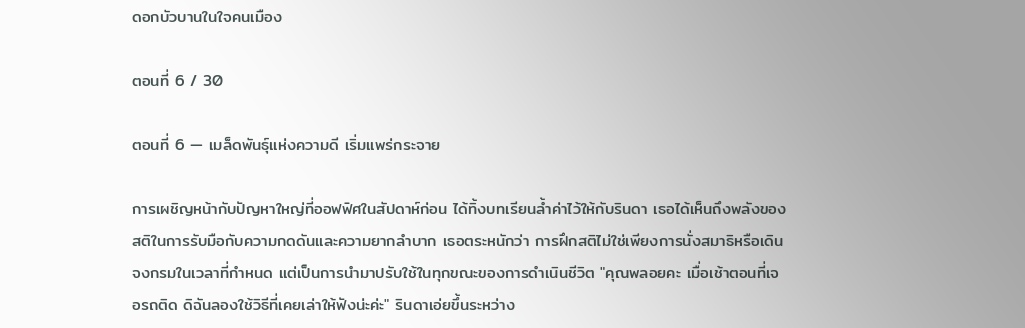ดอกบัวบานในใจคนเมือง

ตอนที่ 6 / 30

ตอนที่ 6 — เมล็ดพันธุ์แห่งความดี เริ่มแพร่กระจาย

การเผชิญหน้ากับปัญหาใหญ่ที่ออฟฟิศในสัปดาห์ก่อน ได้ทิ้งบทเรียนล้ำค่าไว้ให้กับรินดา เธอได้เห็นถึงพลังของสติในการรับมือกับความกดดันและความยากลำบาก เธอตระหนักว่า การฝึกสติไม่ใช่เพียงการนั่งสมาธิหรือเดินจงกรมในเวลาที่กำหนด แต่เป็นการนำมาปรับใช้ในทุกขณะของการดำเนินชีวิต "คุณพลอยคะ เมื่อเช้าตอนที่เจอรถติด ดิฉันลองใช้วิธีที่เคยเล่าให้ฟังน่ะค่ะ" รินดาเอ่ยขึ้นระหว่าง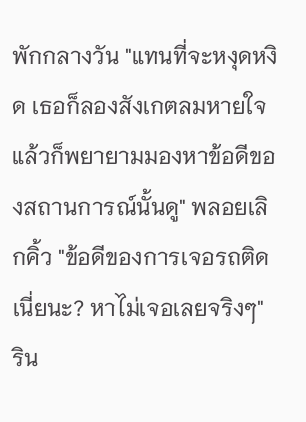พักกลางวัน "แทนที่จะหงุดหงิด เธอก็ลองสังเกตลมหายใจ แล้วก็พยายามมองหาข้อดีของสถานการณ์นั้นดู" พลอยเลิกคิ้ว "ข้อดีของการเจอรถติดเนี่ยนะ? หาไม่เจอเลยจริงๆ" ริน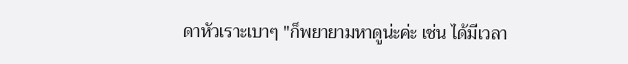ดาหัวเราะเบาๆ "ก็พยายามหาดูน่ะค่ะ เช่น ได้มีเวลา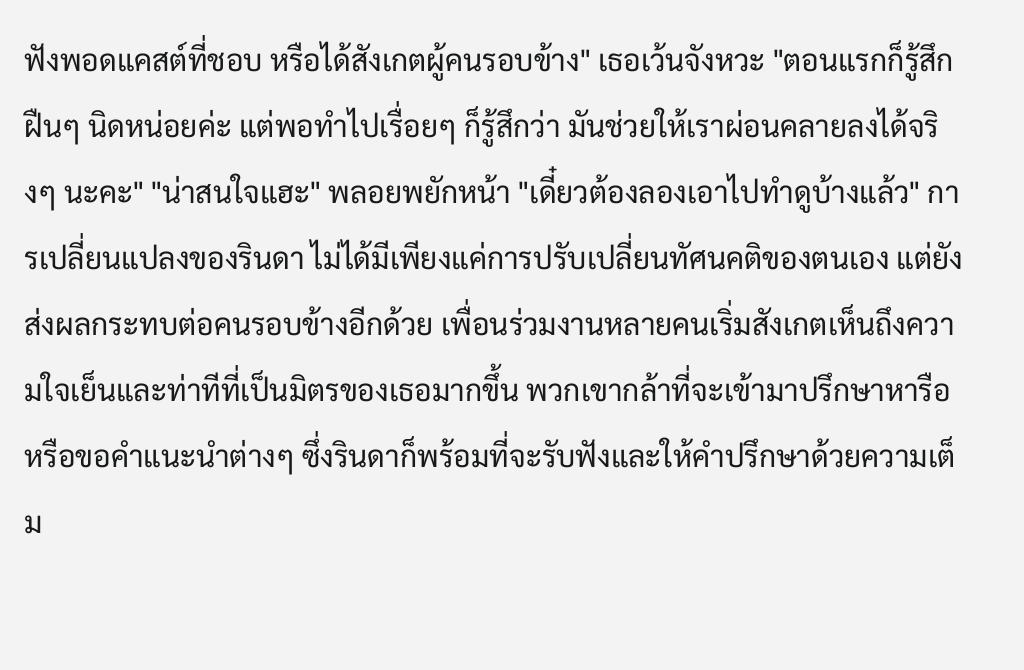ฟังพอดแคสต์ที่ชอบ หรือได้สังเกตผู้คนรอบข้าง" เธอเว้นจังหวะ "ตอนแรกก็รู้สึกฝืนๆ นิดหน่อยค่ะ แต่พอทำไปเรื่อยๆ ก็รู้สึกว่า มันช่วยให้เราผ่อนคลายลงได้จริงๆ นะคะ" "น่าสนใจแฮะ" พลอยพยักหน้า "เดี๋ยวต้องลองเอาไปทำดูบ้างแล้ว" การเปลี่ยนแปลงของรินดา ไม่ได้มีเพียงแค่การปรับเปลี่ยนทัศนคติของตนเอง แต่ยังส่งผลกระทบต่อคนรอบข้างอีกด้วย เพื่อนร่วมงานหลายคนเริ่มสังเกตเห็นถึงความใจเย็นและท่าทีที่เป็นมิตรของเธอมากขึ้น พวกเขากล้าที่จะเข้ามาปรึกษาหารือ หรือขอคำแนะนำต่างๆ ซึ่งรินดาก็พร้อมที่จะรับฟังและให้คำปรึกษาด้วยความเต็ม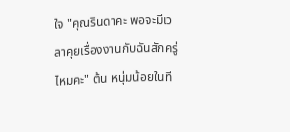ใจ "คุณรินดาคะ พอจะมีเวลาคุยเรื่องงานกับฉันสักครู่ไหมคะ" ต้น หนุ่มน้อยในที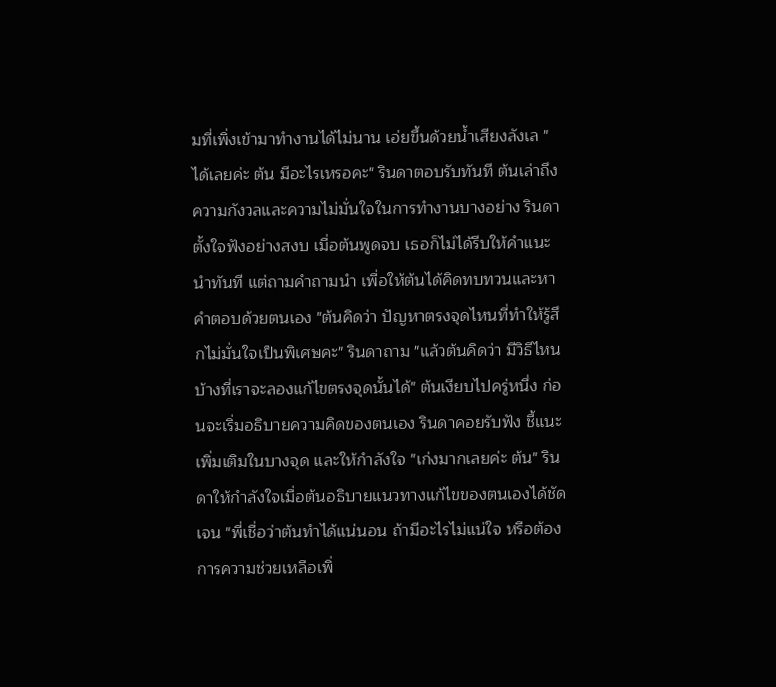มที่เพิ่งเข้ามาทำงานได้ไม่นาน เอ่ยขึ้นด้วยน้ำเสียงลังเล "ได้เลยค่ะ ต้น มีอะไรเหรอคะ" รินดาตอบรับทันที ต้นเล่าถึงความกังวลและความไม่มั่นใจในการทำงานบางอย่าง รินดาตั้งใจฟังอย่างสงบ เมื่อต้นพูดจบ เธอก็ไม่ได้รีบให้คำแนะนำทันที แต่ถามคำถามนำ เพื่อให้ต้นได้คิดทบทวนและหาคำตอบด้วยตนเอง "ต้นคิดว่า ปัญหาตรงจุดไหนที่ทำให้รู้สึกไม่มั่นใจเป็นพิเศษคะ" รินดาถาม "แล้วต้นคิดว่า มีวิธีไหนบ้างที่เราจะลองแก้ไขตรงจุดนั้นได้" ต้นเงียบไปครู่หนึ่ง ก่อนจะเริ่มอธิบายความคิดของตนเอง รินดาคอยรับฟัง ชี้แนะเพิ่มเติมในบางจุด และให้กำลังใจ "เก่งมากเลยค่ะ ต้น" รินดาให้กำลังใจเมื่อต้นอธิบายแนวทางแก้ไขของตนเองได้ชัดเจน "พี่เชื่อว่าต้นทำได้แน่นอน ถ้ามีอะไรไม่แน่ใจ หรือต้องการความช่วยเหลือเพิ่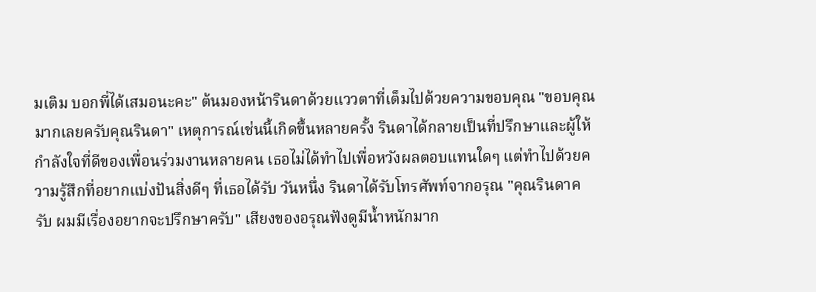มเติม บอกพี่ได้เสมอนะคะ" ต้นมองหน้ารินดาด้วยแววตาที่เต็มไปด้วยความขอบคุณ "ขอบคุณมากเลยครับคุณรินดา" เหตุการณ์เช่นนี้เกิดขึ้นหลายครั้ง รินดาได้กลายเป็นที่ปรึกษาและผู้ให้กำลังใจที่ดีของเพื่อนร่วมงานหลายคน เธอไม่ได้ทำไปเพื่อหวังผลตอบแทนใดๆ แต่ทำไปด้วยความรู้สึกที่อยากแบ่งปันสิ่งดีๆ ที่เธอได้รับ วันหนึ่ง รินดาได้รับโทรศัพท์จากอรุณ "คุณรินดาครับ ผมมีเรื่องอยากจะปรึกษาครับ" เสียงของอรุณฟังดูมีน้ำหนักมาก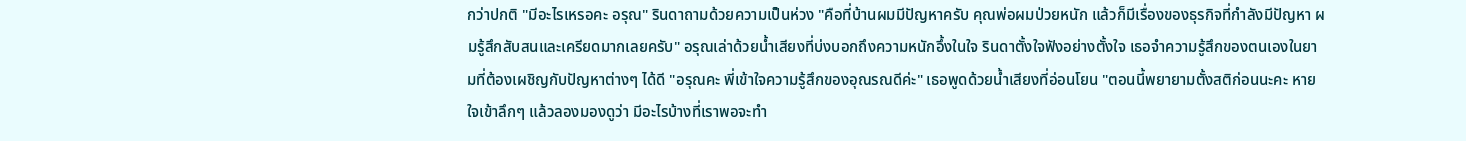กว่าปกติ "มีอะไรเหรอคะ อรุณ" รินดาถามด้วยความเป็นห่วง "คือที่บ้านผมมีปัญหาครับ คุณพ่อผมป่วยหนัก แล้วก็มีเรื่องของธุรกิจที่กำลังมีปัญหา ผมรู้สึกสับสนและเครียดมากเลยครับ" อรุณเล่าด้วยน้ำเสียงที่บ่งบอกถึงความหนักอึ้งในใจ รินดาตั้งใจฟังอย่างตั้งใจ เธอจำความรู้สึกของตนเองในยามที่ต้องเผชิญกับปัญหาต่างๆ ได้ดี "อรุณคะ พี่เข้าใจความรู้สึกของอุณรณดีค่ะ" เธอพูดด้วยน้ำเสียงที่อ่อนโยน "ตอนนี้พยายามตั้งสติก่อนนะคะ หายใจเข้าลึกๆ แล้วลองมองดูว่า มีอะไรบ้างที่เราพอจะทำ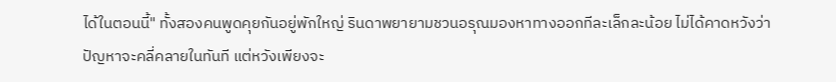ได้ในตอนนี้" ทั้งสองคนพูดคุยกันอยู่พักใหญ่ รินดาพยายามชวนอรุณมองหาทางออกทีละเล็กละน้อย ไม่ได้คาดหวังว่าปัญหาจะคลี่คลายในทันที แต่หวังเพียงจะ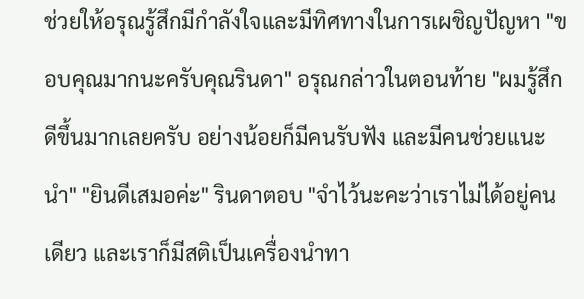ช่วยให้อรุณรู้สึกมีกำลังใจและมีทิศทางในการเผชิญปัญหา "ขอบคุณมากนะครับคุณรินดา" อรุณกล่าวในตอนท้าย "ผมรู้สึกดีขึ้นมากเลยครับ อย่างน้อยก็มีคนรับฟัง และมีคนช่วยแนะนำ" "ยินดีเสมอค่ะ" รินดาตอบ "จำไว้นะคะว่าเราไม่ได้อยู่คนเดียว และเราก็มีสติเป็นเครื่องนำทา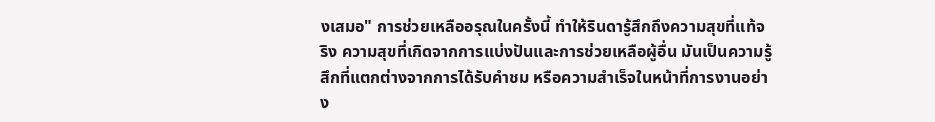งเสมอ" การช่วยเหลืออรุณในครั้งนี้ ทำให้รินดารู้สึกถึงความสุขที่แท้จริง ความสุขที่เกิดจากการแบ่งปันและการช่วยเหลือผู้อื่น มันเป็นความรู้สึกที่แตกต่างจากการได้รับคำชม หรือความสำเร็จในหน้าที่การงานอย่าง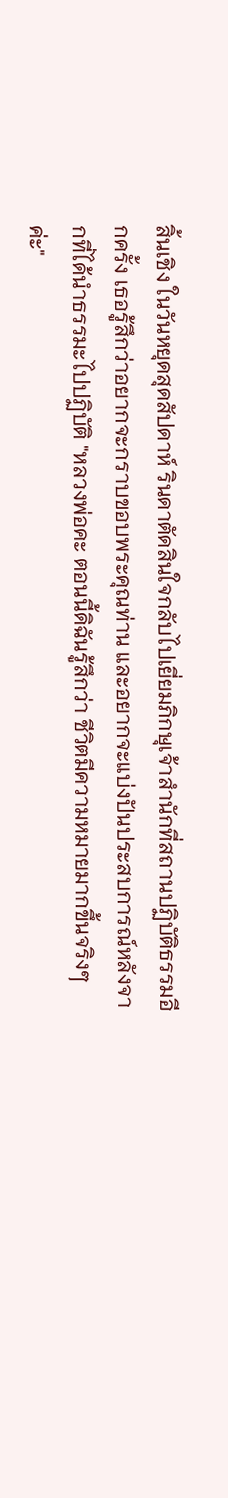สิ้นเชิง ในวันหยุดสุดสัปดาห์ รินดาตัดสินใจกลับไปเยี่ยมภิกษุเจ้าสำนักที่สถานปฏิบัติธรรมอีกครั้ง เธอรู้สึกว่าอยากจะกราบขอบพระคุณท่าน และอยากจะแบ่งปันประสบการณ์หลังจากที่ได้นำธรรมะไปปฏิบัติ "หลวงพ่อคะ ตอนนี้ดิฉันรู้สึกว่า ชีวิตมีความหมายมากขึ้นจริงๆ ค่ะ"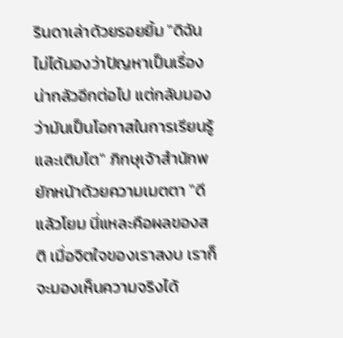รินดาเล่าด้วยรอยยิ้ม "ดิฉันไม่ได้มองว่าปัญหาเป็นเรื่องน่ากลัวอีกต่อไป แต่กลับมองว่ามันเป็นโอกาสในการเรียนรู้และเติบโต" ภิกษุเจ้าสำนักพยักหน้าด้วยความเมตตา "ดีแล้วโยม นี่แหละคือผลของสติ เมื่อจิตใจของเราสงบ เราก็จะมองเห็นความจริงได้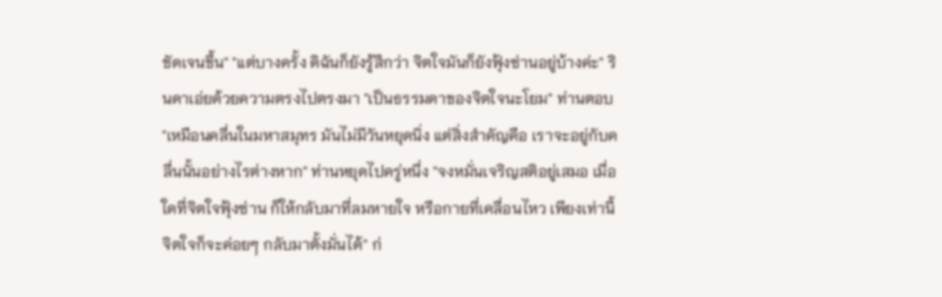ชัดเจนขึ้น" "แต่บางครั้ง ดิฉันก็ยังรู้สึกว่า จิตใจมันก็ยังฟุ้งซ่านอยู่บ้างค่ะ" รินดาเอ่ยด้วยความตรงไปตรงมา "เป็นธรรมดาของจิตใจนะโยม" ท่านตอบ "เหมือนคลื่นในมหาสมุทร มันไม่มีวันหยุดนิ่ง แต่สิ่งสำคัญคือ เราจะอยู่กับคลื่นนั้นอย่างไรต่างหาก" ท่านหยุดไปครู่หนึ่ง "จงหมั่นเจริญสติอยู่เสมอ เมื่อใดที่จิตใจฟุ้งซ่าน ก็ให้กลับมาที่ลมหายใจ หรือกายที่เคลื่อนไหว เพียงเท่านี้ จิตใจก็จะค่อยๆ กลับมาตั้งมั่นได้" ก่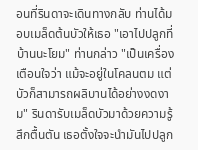อนที่รินดาจะเดินทางกลับ ท่านได้มอบเมล็ดต้นบัวให้เธอ "เอาไปปลูกที่บ้านนะโยม" ท่านกล่าว "เป็นเครื่องเตือนใจว่า แม้จะอยู่ในโคลนตม แต่บัวก็สามารถผลิบานได้อย่างงดงาม" รินดารับเมล็ดบัวมาด้วยความรู้สึกตื้นตัน เธอตั้งใจจะนำมันไปปลูก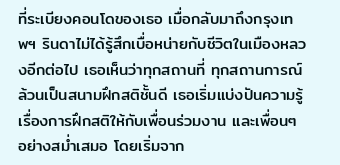ที่ระเบียงคอนโดของเธอ เมื่อกลับมาถึงกรุงเทพฯ รินดาไม่ได้รู้สึกเบื่อหน่ายกับชีวิตในเมืองหลวงอีกต่อไป เธอเห็นว่าทุกสถานที่ ทุกสถานการณ์ ล้วนเป็นสนามฝึกสติชั้นดี เธอเริ่มแบ่งปันความรู้เรื่องการฝึกสติให้กับเพื่อนร่วมงาน และเพื่อนๆ อย่างสม่ำเสมอ โดยเริ่มจาก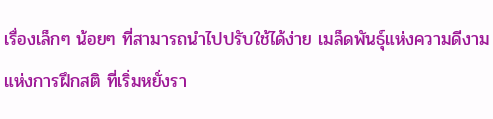เรื่องเล็กๆ น้อยๆ ที่สามารถนำไปปรับใช้ได้ง่าย เมล็ดพันธุ์แห่งความดีงามแห่งการฝึกสติ ที่เริ่มหยั่งรา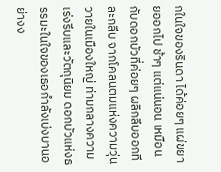กในใจของรินดา ได้ค่อยๆ แผ่ขยายออกไป ช้าๆ แต่แน่นอน เหมือนกับดอกบัวที่ค่อยๆ ผลิกลีบออกทีละกลีบ จากโคลนตมแห่งความวุ่นวายในเมืองใหญ่ ท่ามกลางความเร่งรีบและวัตถุนิยม ดอกบัวแห่งธรรมะในใจของเธอกำลังเบ่งบานอย่างง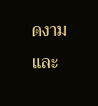ดงามและ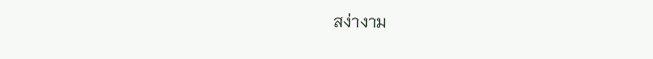สง่างาม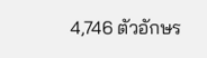4,746 ตัวอักษร